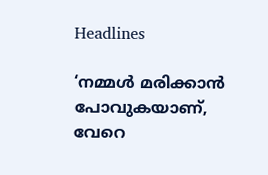Headlines

‘നമ്മൾ മരിക്കാൻ പോവുകയാണ്, വേറെ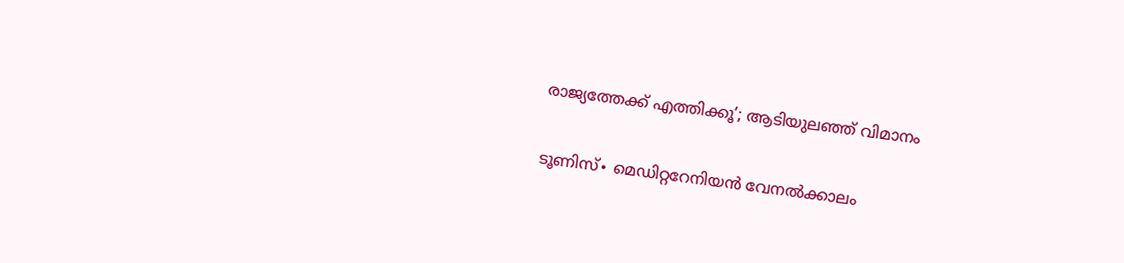രാജ്യത്തേക്ക് എത്തിക്കൂ’; ആടിയുലഞ്ഞ് വിമാനം

ടൂണിസ്∙ മെഡിറ്ററേനിയൻ വേനൽക്കാലം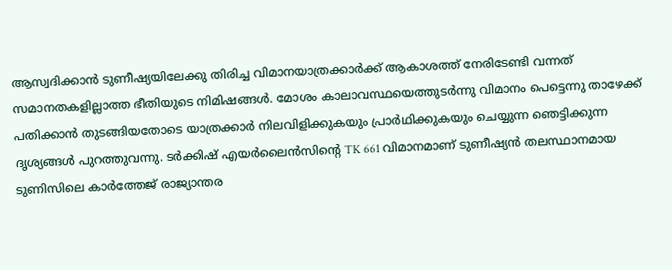ആസ്വദിക്കാൻ ടുണീഷ്യയിലേക്കു തിരിച്ച വിമാനയാത്രക്കാർക്ക് ആകാശത്ത് നേരിടേണ്ടി വന്നത് സമാനതകളില്ലാത്ത ഭീതിയുടെ നിമിഷങ്ങൾ. മോശം കാലാവസ്ഥയെത്തുടർന്നു വിമാനം പെട്ടെന്നു താഴേക്ക് പതിക്കാൻ തുടങ്ങിയതോടെ യാത്രക്കാർ നിലവിളിക്കുകയും പ്രാർഥിക്കുകയും ചെയ്യുന്ന ഞെട്ടിക്കുന്ന ദൃശ്യങ്ങൾ പുറത്തുവന്നു. ടർക്കിഷ് എയർലൈൻസിന്റെ TK 661 വിമാനമാണ് ടുണീഷ്യൻ തലസ്ഥാനമായ ടുണിസിലെ കാർത്തേജ് രാജ്യാന്തര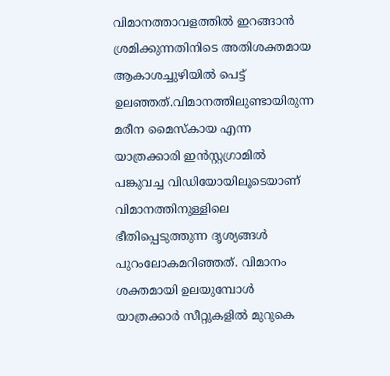വിമാനത്താവളത്തിൽ ഇറങ്ങാൻ ശ്രമിക്കുന്നതിനിടെ അതിശക്തമായ ആകാശച്ചുഴിയിൽ പെട്ട് ഉലഞ്ഞത്.വിമാനത്തിലുണ്ടായിരുന്ന മരീന മൈസ്കായ എന്ന യാത്രക്കാരി ഇൻസ്റ്റഗ്രാമിൽ പങ്കുവച്ച വിഡിയോയിലൂടെയാണ് വിമാനത്തിനുള്ളിലെ ഭീതിപ്പെടുത്തുന്ന ദൃശ്യങ്ങൾ പുറംലോകമറിഞ്ഞത്. വിമാനം ശക്തമായി ഉലയുമ്പോൾ യാത്രക്കാർ സീറ്റുകളിൽ മുറുകെ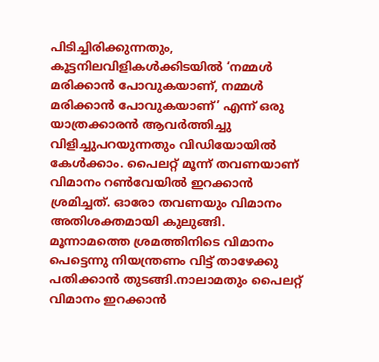പിടിച്ചിരിക്കുന്നതും, കൂട്ടനിലവിളികൾക്കിടയിൽ ‘നമ്മൾ മരിക്കാൻ പോവുകയാണ്, നമ്മൾ മരിക്കാൻ പോവുകയാണ്’ എന്ന് ഒരു യാത്രക്കാരൻ ആവർത്തിച്ചു വിളിച്ചുപറയുന്നതും വിഡിയോയിൽ കേൾക്കാം. പൈലറ്റ് മൂന്ന് തവണയാണ് വിമാനം റൺവേയിൽ ഇറക്കാൻ ശ്രമിച്ചത്. ഓരോ തവണയും വിമാനം അതിശക്തമായി കുലുങ്ങി. മൂന്നാമത്തെ ശ്രമത്തിനിടെ വിമാനം പെട്ടെന്നു നിയന്ത്രണം വിട്ട് താഴേക്കു പതിക്കാൻ തുടങ്ങി.നാലാമതും പൈലറ്റ് വിമാനം ഇറക്കാൻ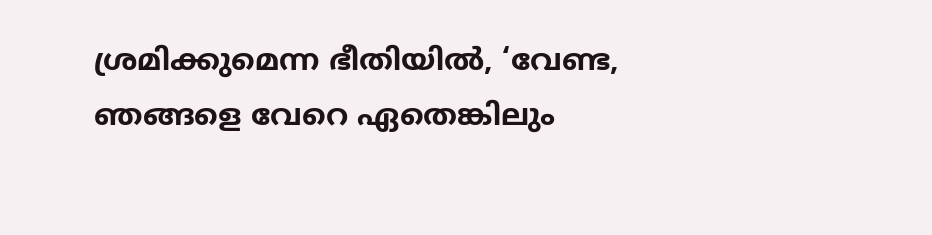ശ്രമിക്കുമെന്ന ഭീതിയിൽ, ‘വേണ്ട, ഞങ്ങളെ വേറെ ഏതെങ്കിലും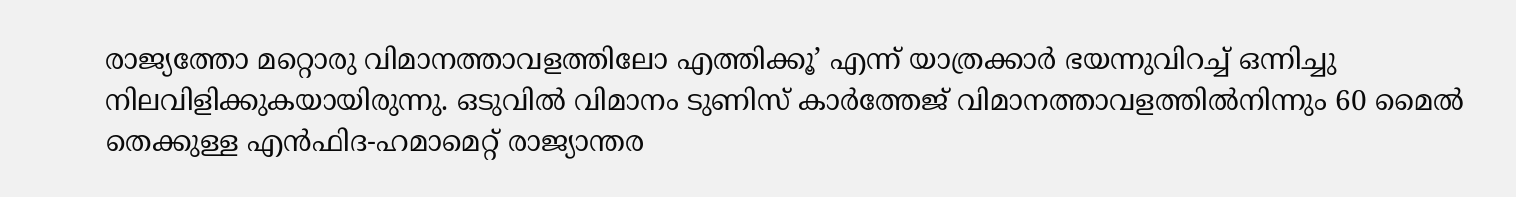രാജ്യത്തോ മറ്റൊരു വിമാനത്താവളത്തിലോ എത്തിക്കൂ’ എന്ന് യാത്രക്കാർ ഭയന്നുവിറച്ച് ഒന്നിച്ചു നിലവിളിക്കുകയായിരുന്നു. ഒടുവിൽ വിമാനം ടുണിസ് കാർത്തേജ് വിമാനത്താവളത്തിൽനിന്നും 60 മൈൽ തെക്കുള്ള എൻഫിദ-ഹമാമെറ്റ് രാജ്യാന്തര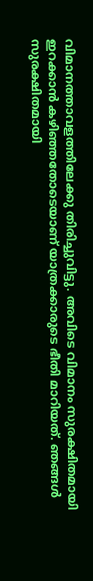വിമാനത്താവളത്തിലേക്കു തിരിച്ചുവിട്ടു. അവിടെ വിമാനം സുരക്ഷിതമായി ഇറക്കാൻ കഴിഞ്ഞതോടെയാണ് യാത്രക്കാരുടെ ഭീതി മാറിയത്. ഞങ്ങൾ സുരക്ഷിതമായി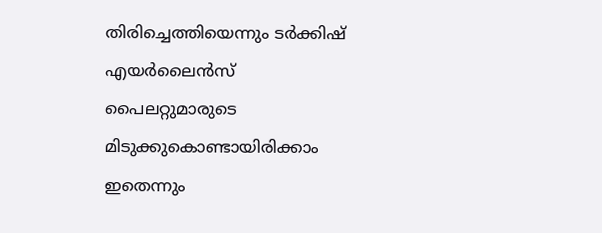തിരിച്ചെത്തിയെന്നും ടർക്കിഷ് എയർലൈൻസ് പൈലറ്റുമാരുടെ മിടുക്കുകൊണ്ടായിരിക്കാം ഇതെന്നും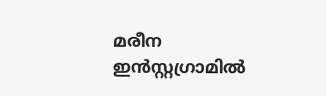മരീന ഇൻസ്റ്റഗ്രാമിൽ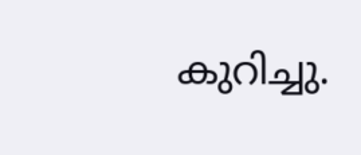കുറിച്ചു.